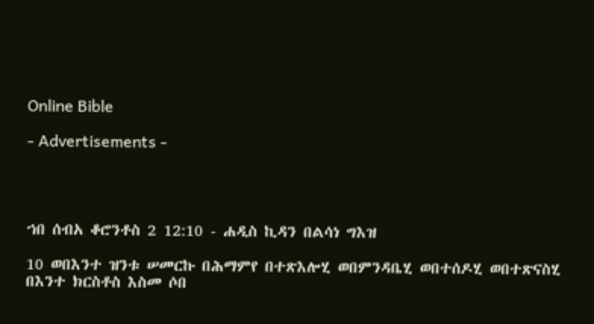Online Bible

- Advertisements -




ኀበ ሰብአ ቆሮንቶስ 2 12:10 - ሐዲስ ኪዳን በልሳነ ግእዝ

10 ወበእንተ ዝንቱ ሠመርኩ በሕማምየ በተጽእሎሂ ወበምንዳቤሂ ወበተሰዶሂ ወበተጽናስሂ በእንተ ክርስቶስ እስመ ሶበ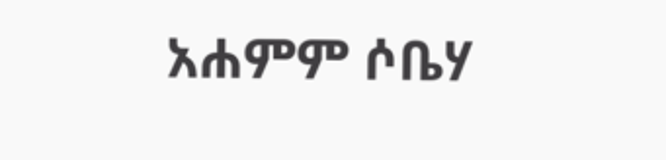አሐምም ሶቤሃ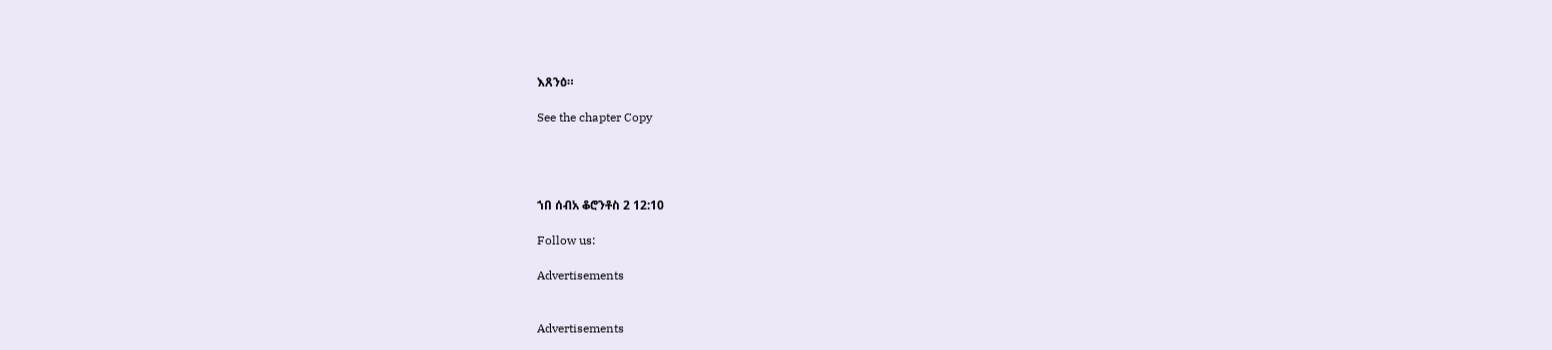እጸንዕ።

See the chapter Copy




ኀበ ሰብአ ቆሮንቶስ 2 12:10

Follow us:

Advertisements


Advertisements